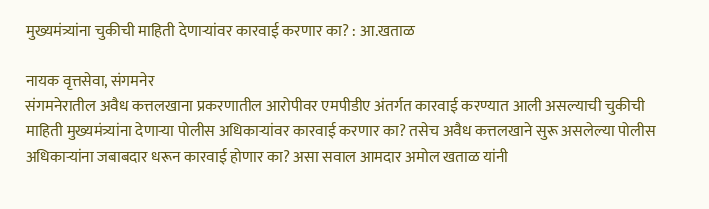मुख्यमंत्र्यांना चुकीची माहिती देणाऱ्यांवर कारवाई करणार का? : आ.खताळ

नायक वृत्तसेवा, संगमनेर
संगमनेरातील अवैध कत्तलखाना प्रकरणातील आरोपीवर एमपीडीए अंतर्गत कारवाई करण्यात आली असल्याची चुकीची माहिती मुख्यमंत्र्यांना देणाऱ्या पोलीस अधिकाऱ्यांवर कारवाई करणार का? तसेच अवैध कत्तलखाने सुरू असलेल्या पोलीस अधिकाऱ्यांना जबाबदार धरून कारवाई होणार का? असा सवाल आमदार अमोल खताळ यांनी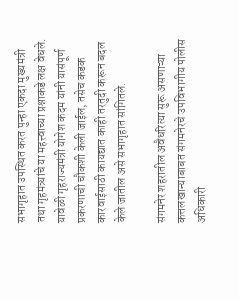सभागृहात उपस्थित करत पुन्हा एकदा मुख्यमंत्री तथा गृहमंत्र्यांचे या महत्त्वाच्या प्रश्नाकडे लक्ष वेधले. यावेळी गृहराज्यमंत्री योगेश कदम यांनी यासंपूर्ण प्रकरणाची चौकशी केली जाईल, तसेच कडक कारवाईसाठी कायद्यात काही तरतुदी करून बदल केले जातील असे सभागृहात सांगितले.

संगमनेर शहरातील अवैधरित्या सुरू असणाऱ्या कत्तलखान्याबाबत संगमनेरचे उपविभागीय पोलीस अधिकारी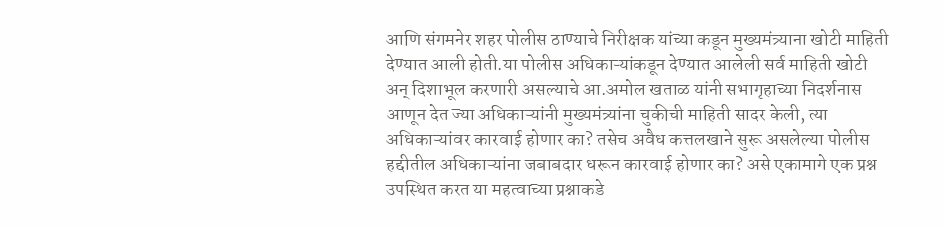आणि संगमनेर शहर पोलीस ठाण्याचे निरीक्षक यांच्या कडून मुख्यमंत्र्याना खोटी माहिती देण्यात आली होती.या पोलीस अधिकाऱ्यांकडून देण्यात आलेली सर्व माहिती खोटी अन् दिशाभूल करणारी असल्याचे आ.अमोल खताळ यांनी सभागृहाच्या निदर्शनास आणून देत ज्या अधिकाऱ्यांनी मुख्यमंत्र्यांना चुकीची माहिती सादर केली, त्या अधिकाऱ्यांवर कारवाई होणार का? तसेच अवैध कत्तलखाने सुरू असलेल्या पोलीस हद्दीतील अधिकाऱ्यांना जबाबदार धरून कारवाई होणार का? असे एकामागे एक प्रश्न उपस्थित करत या महत्वाच्या प्रश्नाकडे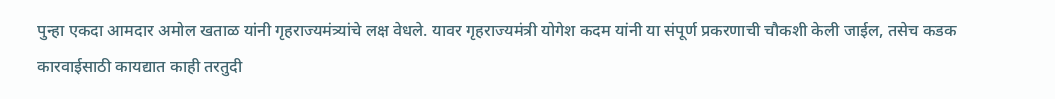पुन्हा एकदा आमदार अमोल खताळ यांनी गृहराज्यमंत्र्यांचे लक्ष वेधले. यावर गृहराज्यमंत्री योगेश कदम यांनी या संपूर्ण प्रकरणाची चौकशी केली जाईल, तसेच कडक कारवाईसाठी कायद्यात काही तरतुदी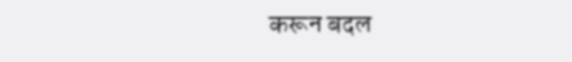करून बदल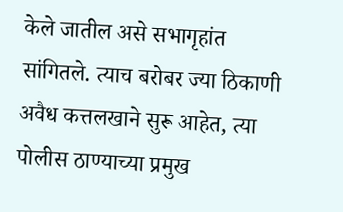केले जातील असे सभागृहांत सांगितले. त्याच बरोबर ज्या ठिकाणी अवैध कत्तलखाने सुरू आहेत, त्या पोलीस ठाण्याच्या प्रमुख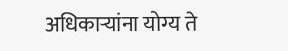अधिकाऱ्यांना योग्य ते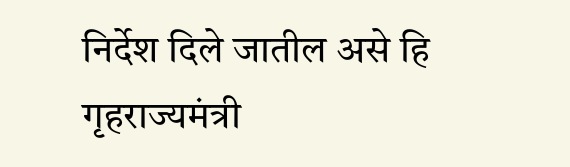निर्देश दिले जातील असे हि गृहराज्यमंत्री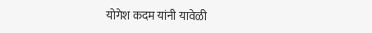योगेश कदम यांनी यावेळी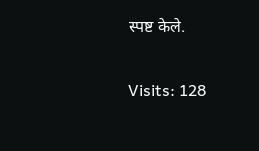स्पष्ट केले.

Visits: 128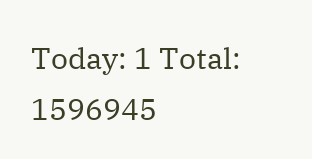Today: 1 Total: 1596945